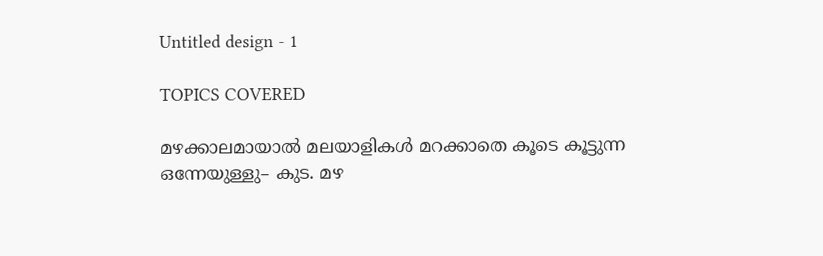Untitled design - 1

TOPICS COVERED

മഴക്കാലമായാല്‍ മലയാളികള്‍ മറക്കാതെ കൂടെ കൂട്ടുന്ന ഒന്നേയുള്ളു– കുട. മഴ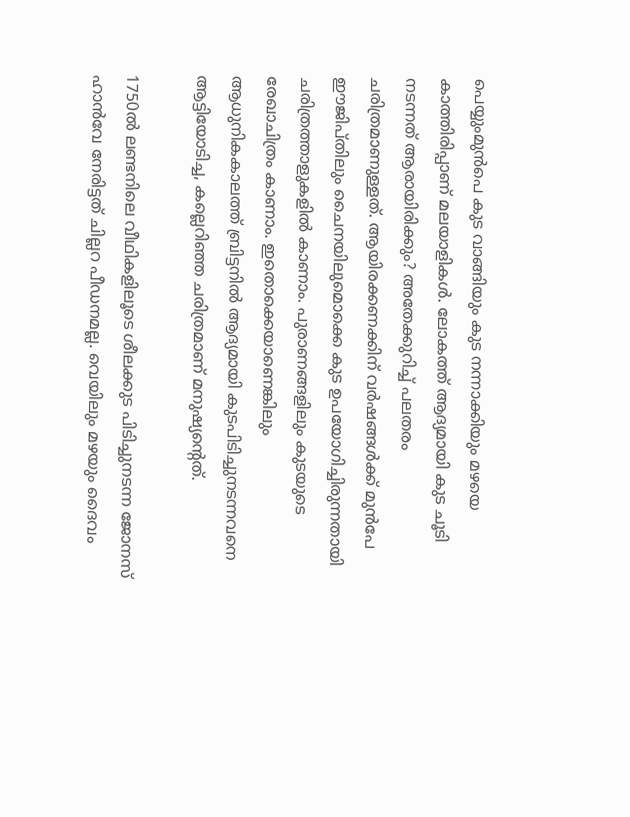പെയ്യുംമുന്‍പെ കുട വാങ്ങിയും കുട നന്നാക്കിയും മഴയെ കാത്തിരിപ്പാണ് മലയാളികൾ. ലോകത്ത് ആദ്യമായി കുട ചൂടി നടന്നത് ആരായിരിക്കും? അതേക്കുറിച്ച് പലതരം ചരിത്രമാണുള്ളത്. ആയിരക്കണക്കിന് വര്‍ഷങ്ങള്‍ക്ക് മുന്‍പേ ഈജിപ്തിലും ചൈനയിലുമൊക്കെ കുട ഉപയോഗിച്ചിരുന്നതായി ചരിത്രത്താളുകളില്‍ കാണാം. പുരാണങ്ങളിലും കുടയുടെ രേഖാചിത്രം കാണാം. ഇതൊക്കെയാണെങ്കിലും ആധുനികകാലത്ത് ബ്രിട്ടനില്‍ ആദ്യമായി കുടപിടിച്ചുനടന്നവനെ ആട്ടിയോടിച്ച, കല്ലെറിഞ്ഞ ചരിത്രമാണ് മനുഷ്യന്റെത്.

1750ല്‍ ലണ്ടനിലെ വീഥികളിലൂടെ ശീലക്കുട പിടിച്ചുനടന്ന ജോനസ് ഹാൻവേ നേരിട്ടത് ചില്ലറ പീഡനമല്ല. വെയിലും മഴയും ദൈവം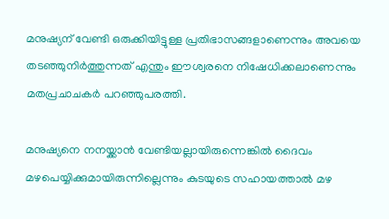മനുഷ്യന് വേണ്ടി ഒരുക്കിയിട്ടുള്ള പ്രതിഭാസങ്ങളാണെന്നും അവയെ തടഞ്ഞുനിര്‍ത്തുന്നത് എന്തും ഈശ്വരനെ നിഷേധിക്കലാണെന്നും മതപ്രചാചകര്‍ പറഞ്ഞുപരത്തി.

മനുഷ്യനെ നനയ്ക്കാന്‍ വേണ്ടിയല്ലായിരുന്നെങ്കില്‍ ദൈവം മഴപെയ്യിക്കുമായിരുന്നില്ലെന്നും കുടയുടെ സഹായത്താല്‍ മഴ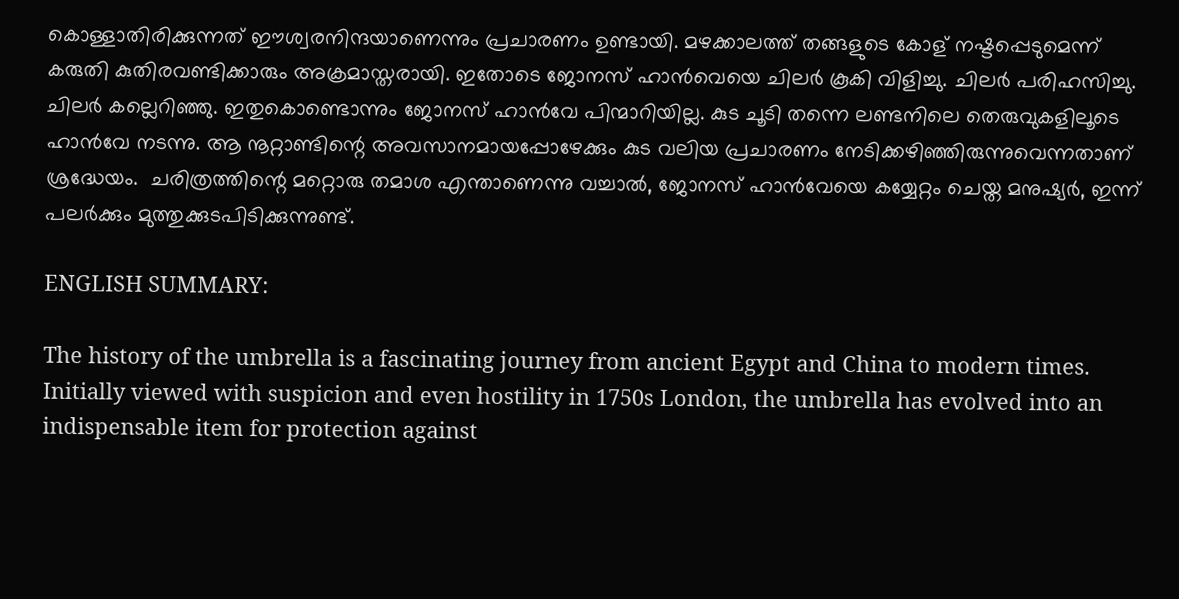കൊള്ളാതിരിക്കുന്നത് ഈശ്വരനിന്ദയാണെന്നും പ്രചാരണം ഉണ്ടായി. മഴക്കാലത്ത് തങ്ങളുടെ കോള് നഷ്ടപ്പെടുമെന്ന് കരുതി കുതിരവണ്ടിക്കാരും അക്രമാസ്തരായി. ഇതോടെ ജോനസ് ഹാന്‍വെയെ ചിലര്‍ കൂകി വിളിച്ചു. ചിലര്‍ പരിഹസിച്ചു. ചിലര്‍ കല്ലെറിഞ്ഞു. ഇതുകൊണ്ടൊന്നും ജോനസ് ഹാന്‍വേ പിന്മാറിയില്ല. കുട ചൂടി തന്നെ ലണ്ടനിലെ തെരുവുകളിലൂടെ ഹാന്‍വേ നടന്നു. ആ നൂറ്റാണ്ടിന്റെ അവസാനമായപ്പോഴേക്കും കുട വലിയ പ്രചാരണം നേടിക്കഴിഞ്ഞിരുന്നുവെന്നതാണ് ശ്രദ്ധേയം.  ചരിത്രത്തിന്റെ മറ്റൊരു തമാശ എന്താണെന്നു വച്ചാല്‍, ജോന‍സ് ഹാന്‍വേയെ കയ്യേറ്റം ചെയ്ത മനുഷ്യര്‍, ഇന്ന് പലര്‍ക്കും മുത്തുക്കുടപിടിക്കുന്നുണ്ട്.

ENGLISH SUMMARY:

The history of the umbrella is a fascinating journey from ancient Egypt and China to modern times. Initially viewed with suspicion and even hostility in 1750s London, the umbrella has evolved into an indispensable item for protection against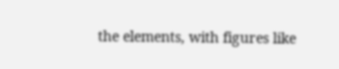the elements, with figures like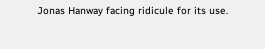Jonas Hanway facing ridicule for its use.